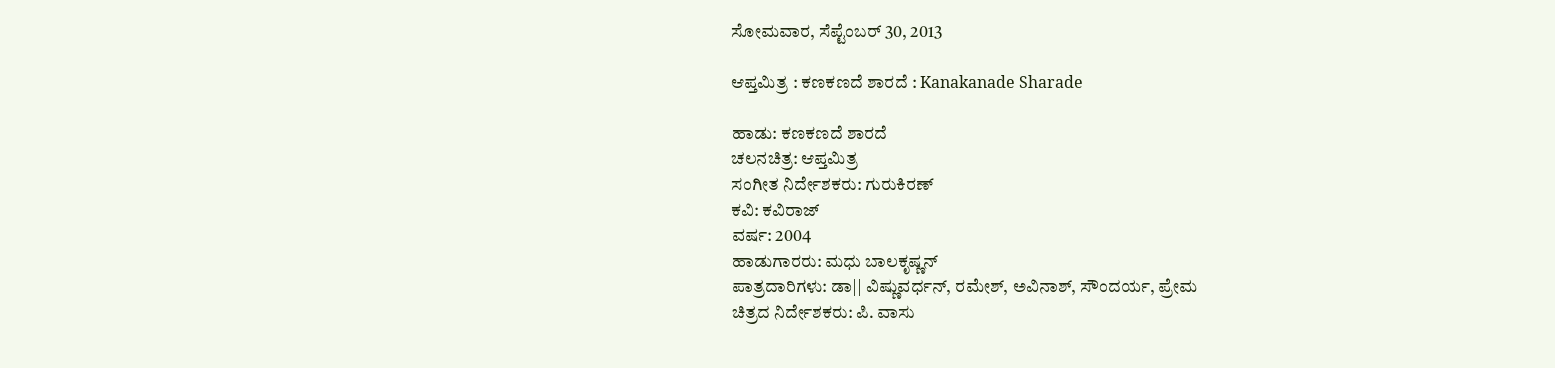ಸೋಮವಾರ, ಸೆಪ್ಟೆಂಬರ್ 30, 2013

ಆಪ್ತಮಿತ್ರ : ಕಣಕಣದೆ ಶಾರದೆ : Kanakanade Sharade

ಹಾಡು: ಕಣಕಣದೆ ಶಾರದೆ
ಚಲನಚಿತ್ರ: ಆಪ್ತಮಿತ್ರ
ಸಂಗೀತ ನಿರ್ದೇಶಕರು: ಗುರುಕಿರಣ್
ಕವಿ: ಕವಿರಾಜ್
ವರ್ಷ: 2004
ಹಾಡುಗಾರರು: ಮಧು ಬಾಲಕೃಷ್ಣನ್
ಪಾತ್ರದಾರಿಗಳು: ಡಾ|| ವಿಷ್ಣುವರ್ಧನ್, ರಮೇಶ್, ಅವಿನಾಶ್, ಸೌಂದರ್ಯ, ಪ್ರೇಮ
ಚಿತ್ರದ ನಿರ್ದೇಶಕರು: ಪಿ. ವಾಸು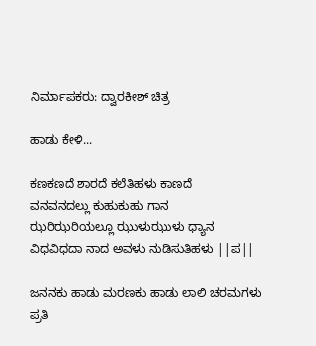ನಿರ್ಮಾಪಕರು: ದ್ವಾರಕೀಶ್ ಚಿತ್ರ

ಹಾಡು ಕೇಳಿ...

ಕಣಕಣದೆ ಶಾರದೆ ಕಲೆತಿಹಳು ಕಾಣದೆ
ವನವನದಲ್ಲು ಕುಹುಕುಹು ಗಾನ
ಝರಿಝರಿಯಲ್ಲೂ ಝುಳುಝುಳು ಧ್ಯಾನ
ವಿಧವಿಧದಾ ನಾದ ಅವಳು ನುಡಿಸುತಿಹಳು ||ಪ||

ಜನನಕು ಹಾಡು ಮರಣಕು ಹಾಡು ಲಾಲಿ ಚರಮಗಳು
ಪ್ರತಿ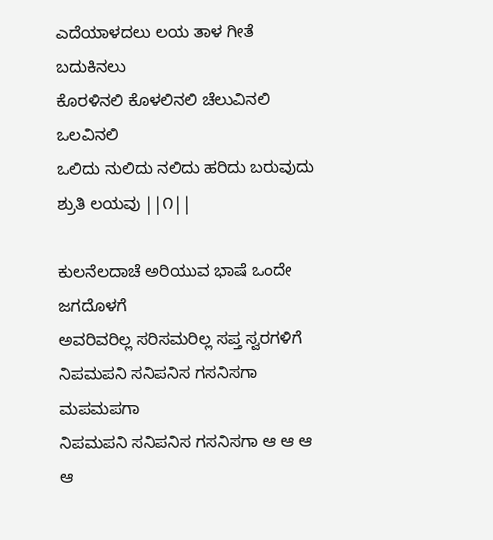ಎದೆಯಾಳದಲು ಲಯ ತಾಳ ಗೀತೆ ಬದುಕಿನಲು
ಕೊರಳಿನಲಿ ಕೊಳಲಿನಲಿ ಚೆಲುವಿನಲಿ ಒಲವಿನಲಿ
ಒಲಿದು ನುಲಿದು ನಲಿದು ಹರಿದು ಬರುವುದು ಶ್ರುತಿ ಲಯವು ||೧||

ಕುಲನೆಲದಾಚೆ ಅರಿಯುವ ಭಾಷೆ ಒಂದೇ ಜಗದೊಳಗೆ
ಅವರಿವರಿಲ್ಲ ಸರಿಸಮರಿಲ್ಲ ಸಪ್ತ ಸ್ವರಗಳಿಗೆ
ನಿಪಮಪನಿ ಸನಿಪನಿಸ ಗಸನಿಸಗಾ ಮಪಮಪಗಾ
ನಿಪಮಪನಿ ಸನಿಪನಿಸ ಗಸನಿಸಗಾ ಆ ಆ ಆ ಆ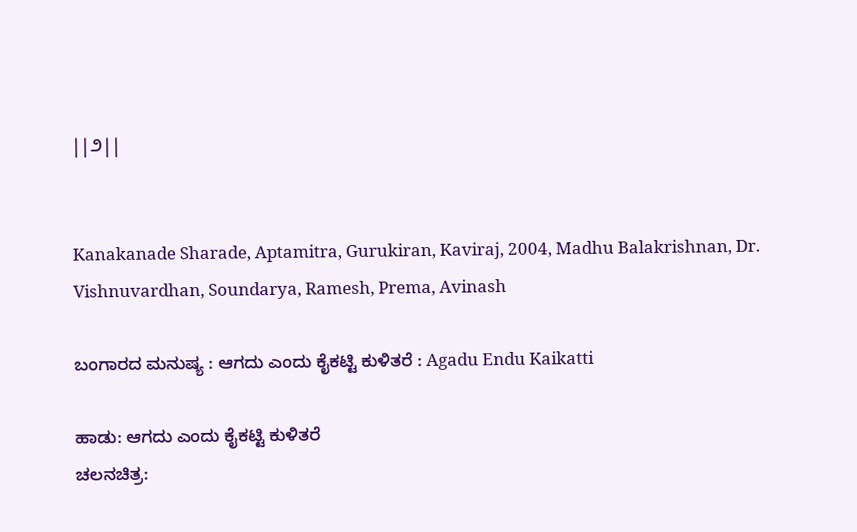||೨||


Kanakanade Sharade, Aptamitra, Gurukiran, Kaviraj, 2004, Madhu Balakrishnan, Dr. Vishnuvardhan, Soundarya, Ramesh, Prema, Avinash

ಬಂಗಾರದ ಮನುಷ್ಯ : ಆಗದು ಎಂದು ಕೈಕಟ್ಟಿ ಕುಳಿತರೆ : Agadu Endu Kaikatti

ಹಾಡು: ಆಗದು ಎಂದು ಕೈಕಟ್ಟಿ ಕುಳಿತರೆ
ಚಲನಚಿತ್ರ: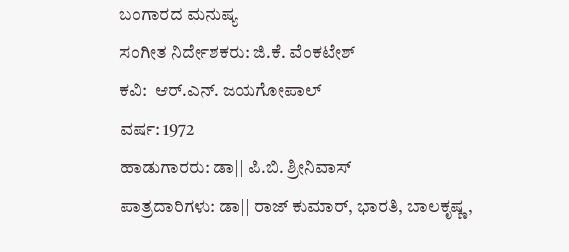ಬಂಗಾರದ ಮನುಷ್ಯ
ಸಂಗೀತ ನಿರ್ದೇಶಕರು: ಜಿ.ಕೆ. ವೆಂಕಟೇಶ್
ಕವಿ:  ಆರ್.ಎನ್. ಜಯಗೋಪಾಲ್
ವರ್ಷ: 1972
ಹಾಡುಗಾರರು: ಡಾ|| ಪಿ.ಬಿ. ಶ್ರೀನಿವಾಸ್
ಪಾತ್ರದಾರಿಗಳು: ಡಾ|| ರಾಜ್ ಕುಮಾರ್, ಭಾರತಿ, ಬಾಲಕೃಷ್ಣ,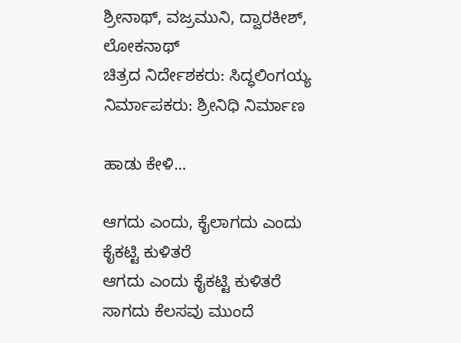ಶ್ರೀನಾಥ್, ವಜ್ರಮುನಿ, ದ್ವಾರಕೀಶ್, ಲೋಕನಾಥ್
ಚಿತ್ರದ ನಿರ್ದೇಶಕರು: ಸಿದ್ಧಲಿಂಗಯ್ಯ
ನಿರ್ಮಾಪಕರು: ಶ್ರೀನಿಧಿ ನಿರ್ಮಾಣ

ಹಾಡು ಕೇಳಿ...

ಆಗದು ಎಂದು, ಕೈಲಾಗದು ಎಂದು ಕೈಕಟ್ಟಿ ಕುಳಿತರೆ
ಆಗದು ಎಂದು ಕೈಕಟ್ಟಿ ಕುಳಿತರೆ
ಸಾಗದು ಕೆಲಸವು ಮುಂದೆ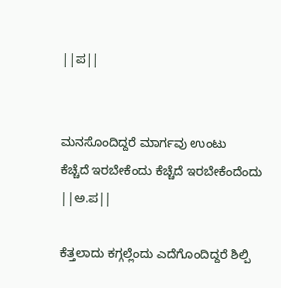||ಪ||


ಮನಸೊಂದಿದ್ದರೆ ಮಾರ್ಗವು ಉಂಟು
ಕೆಚ್ಚೆದೆ ಇರಬೇಕೆಂದು ಕೆಚ್ಚೆದೆ ಇರಬೇಕೆಂದೆಂದು ||ಅ.ಪ||

ಕೆತ್ತಲಾದು ಕಗ್ಗಲ್ಲೆಂದು ಎದೆಗೊಂದಿದ್ದರೆ ಶಿಲ್ಪಿ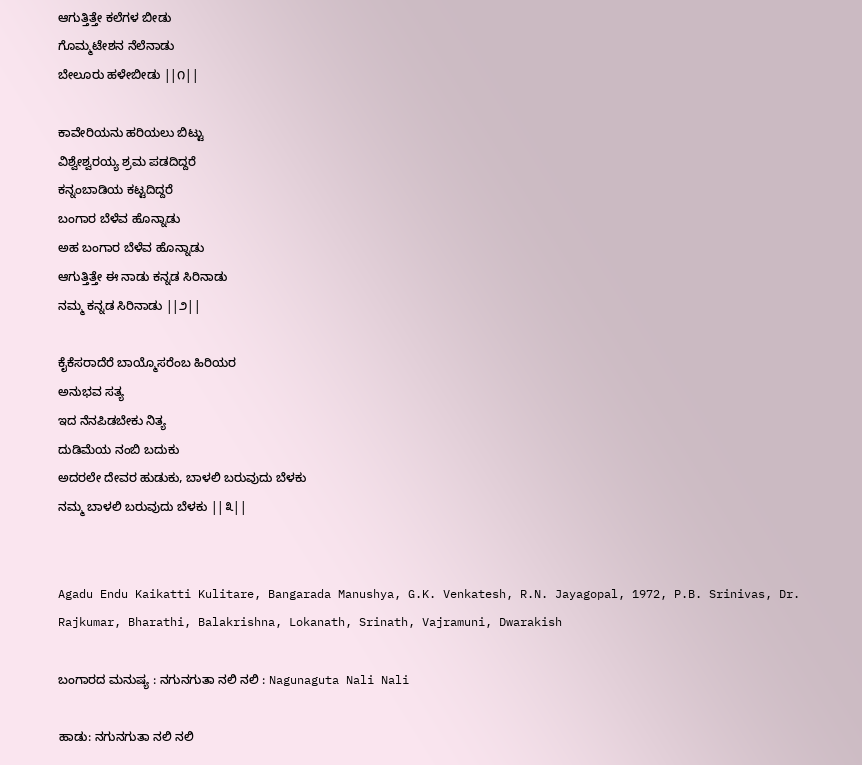ಆಗುತ್ತಿತ್ತೇ ಕಲೆಗಳ ಬೀಡು
ಗೊಮ್ಮಟೇಶನ ನೆಲೆನಾಡು
ಬೇಲೂರು ಹಳೇಬೀಡು ||೧||

ಕಾವೇರಿಯನು ಹರಿಯಲು ಬಿಟ್ಟು
ವಿಶ್ವೇಶ್ವರಯ್ಯ ಶ್ರಮ ಪಡದಿದ್ದರೆ
ಕನ್ನಂಬಾಡಿಯ ಕಟ್ಟದಿದ್ದರೆ
ಬಂಗಾರ ಬೆಳೆವ ಹೊನ್ನಾಡು
ಅಹ ಬಂಗಾರ ಬೆಳೆವ ಹೊನ್ನಾಡು
ಆಗುತ್ತಿತ್ತೇ ಈ ನಾಡು ಕನ್ನಡ ಸಿರಿನಾಡು
ನಮ್ಮ ಕನ್ನಡ ಸಿರಿನಾಡು ||೨||

ಕೈಕೆಸರಾದೆರೆ ಬಾಯ್ಮೊಸರೆಂಬ ಹಿರಿಯರ
ಅನುಭವ ಸತ್ಯ
ಇದ ನೆನಪಿಡಬೇಕು ನಿತ್ಯ
ದುಡಿಮೆಯ ನಂಬಿ ಬದುಕು
ಅದರಲೇ ದೇವರ ಹುಡುಕು, ಬಾಳಲಿ ಬರುವುದು ಬೆಳಕು
ನಮ್ಮ ಬಾಳಲಿ ಬರುವುದು ಬೆಳಕು ||೩||


Agadu Endu Kaikatti Kulitare, Bangarada Manushya, G.K. Venkatesh, R.N. Jayagopal, 1972, P.B. Srinivas, Dr. Rajkumar, Bharathi, Balakrishna, Lokanath, Srinath, Vajramuni, Dwarakish

ಬಂಗಾರದ ಮನುಷ್ಯ : ನಗುನಗುತಾ ನಲಿ ನಲಿ : Nagunaguta Nali Nali

ಹಾಡು: ನಗುನಗುತಾ ನಲಿ ನಲಿ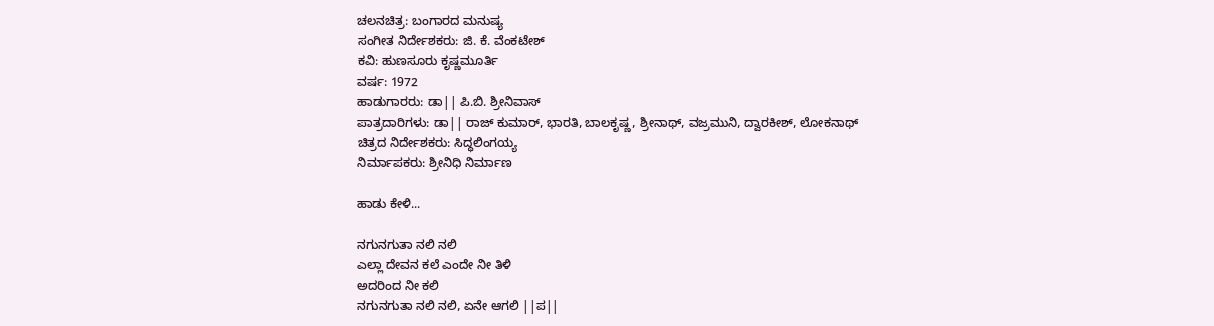ಚಲನಚಿತ್ರ: ಬಂಗಾರದ ಮನುಷ್ಯ
ಸಂಗೀತ ನಿರ್ದೇಶಕರು: ಜಿ. ಕೆ. ವೆಂಕಟೇಶ್
ಕವಿ: ಹುಣಸೂರು ಕೃಷ್ಣಮೂರ್ತಿ
ವರ್ಷ: 1972
ಹಾಡುಗಾರರು: ಡಾ|| ಪಿ.ಬಿ. ಶ್ರೀನಿವಾಸ್
ಪಾತ್ರದಾರಿಗಳು: ಡಾ|| ರಾಜ್ ಕುಮಾರ್, ಭಾರತಿ, ಬಾಲಕೃಷ್ಣ, ಶ್ರೀನಾಥ್, ವಜ್ರಮುನಿ, ದ್ವಾರಕೀಶ್, ಲೋಕನಾಥ್
ಚಿತ್ರದ ನಿರ್ದೇಶಕರು: ಸಿದ್ಧಲಿಂಗಯ್ಯ
ನಿರ್ಮಾಪಕರು: ಶ್ರೀನಿಧಿ ನಿರ್ಮಾಣ

ಹಾಡು ಕೇಳಿ...

ನಗುನಗುತಾ ನಲಿ ನಲಿ
ಎಲ್ಲಾ ದೇವನ ಕಲೆ ಎಂದೇ ನೀ ತಿಳಿ
ಅದರಿಂದ ನೀ ಕಲಿ
ನಗುನಗುತಾ ನಲಿ ನಲಿ, ಏನೇ ಆಗಲಿ ||ಪ||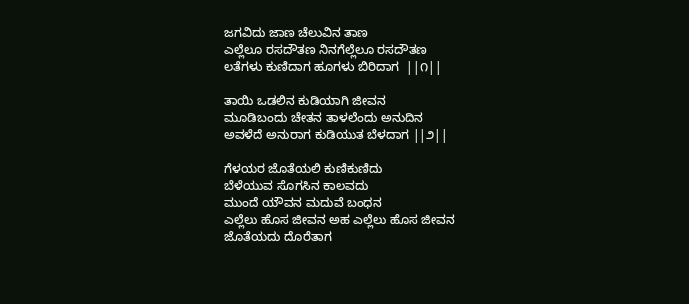ಜಗವಿದು ಜಾಣ ಚೆಲುವಿನ ತಾಣ
ಎಲ್ಲೆಲೂ ರಸದೌತಣ ನಿನಗೆಲ್ಲೆಲೂ ರಸದೌತಣ
ಲತೆಗಳು ಕುಣಿದಾಗ ಹೂಗಳು ಬಿರಿದಾಗ  ||೧||

ತಾಯಿ ಒಡಲಿನ ಕುಡಿಯಾಗಿ ಜೀವನ
ಮೂಡಿಬಂದು ಚೇತನ ತಾಳಲೆಂದು ಅನುದಿನ
ಅವಳೆದೆ ಅನುರಾಗ ಕುಡಿಯುತ ಬೆಳದಾಗ ||೨||

ಗೆಳಯರ ಜೊತೆಯಲಿ ಕುಣಿಕುಣಿದು
ಬೆಳೆಯುವ ಸೊಗಸಿನ ಕಾಲವದು
ಮುಂದೆ ಯೌವನ ಮದುವೆ ಬಂಧನ
ಎಲ್ಲೆಲು ಹೊಸ ಜೀವನ ಅಹ ಎಲ್ಲೆಲು ಹೊಸ ಜೀವನ
ಜೊತೆಯದು ದೊರೆತಾಗ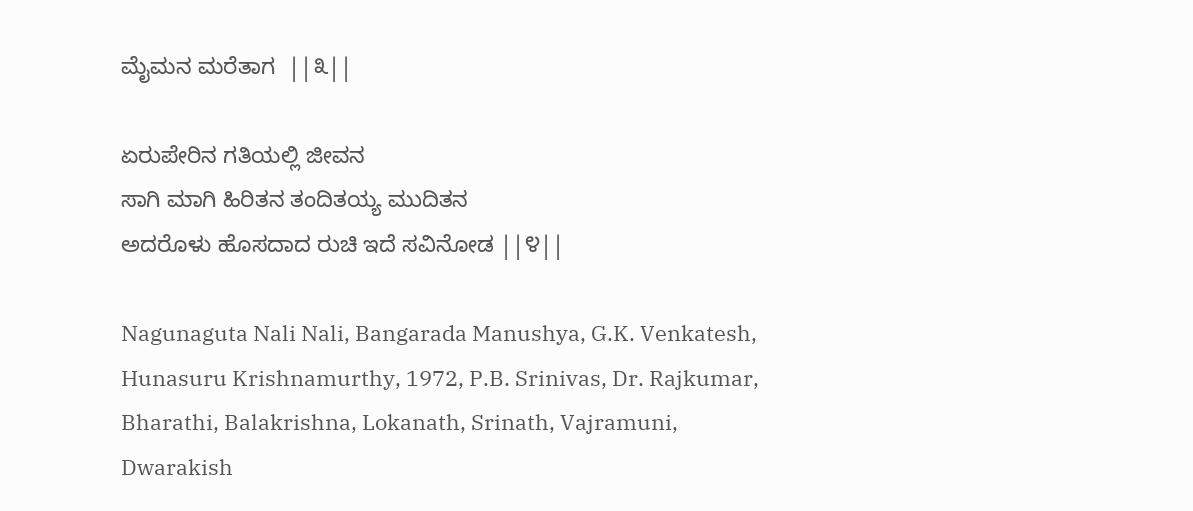ಮೈಮನ ಮರೆತಾಗ  ||೩||

ಏರುಪೇರಿನ ಗತಿಯಲ್ಲಿ ಜೀವನ
ಸಾಗಿ ಮಾಗಿ ಹಿರಿತನ ತಂದಿತಯ್ಯ ಮುದಿತನ
ಅದರೊಳು ಹೊಸದಾದ ರುಚಿ ಇದೆ ಸವಿನೋಡ ||೪||

Nagunaguta Nali Nali, Bangarada Manushya, G.K. Venkatesh, Hunasuru Krishnamurthy, 1972, P.B. Srinivas, Dr. Rajkumar, Bharathi, Balakrishna, Lokanath, Srinath, Vajramuni, Dwarakish